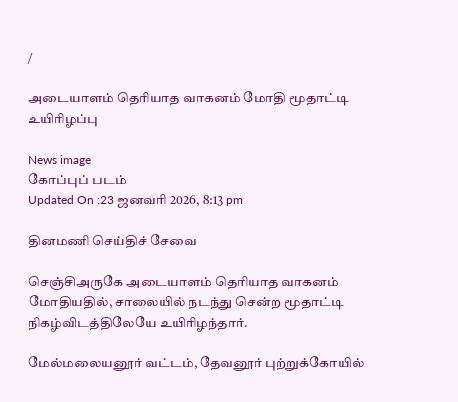/

அடையாளம் தெரியாத வாகனம் மோதி மூதாட்டி உயிரிழப்பு

News image
கோப்புப் படம்
Updated On :23 ஜனவரி 2026, 8:13 pm

தினமணி செய்திச் சேவை

செஞ்சிஅருகே அடையாளம் தெரியாத வாகனம் மோதியதில், சாலையில் நடந்து சென்ற மூதாட்டி நிகழ்விடத்திலேயே உயிரிழந்தார்.

மேல்மலையனூர் வட்டம், தேவனூர் புற்றுக்கோயில்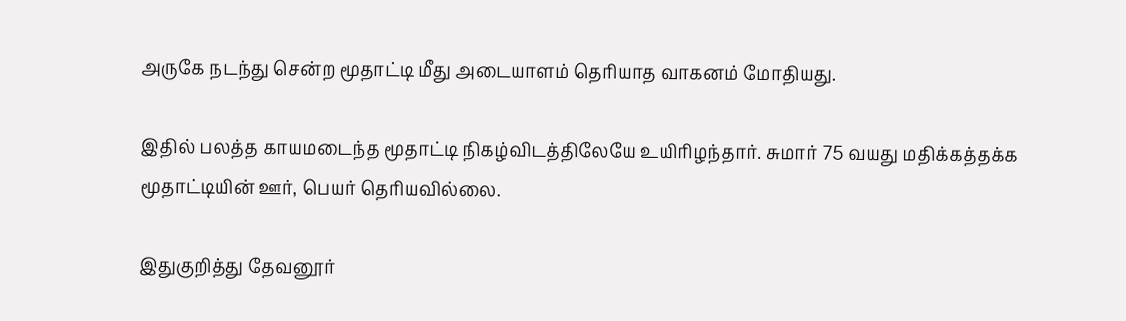அருகே நடந்து சென்ற மூதாட்டி மீது அடையாளம் தெரியாத வாகனம் மோதியது.

இதில் பலத்த காயமடைந்த மூதாட்டி நிகழ்விடத்திலேயே உயிரிழந்தார். சுமார் 75 வயது மதிக்கத்தக்க மூதாட்டியின் ஊர், பெயர் தெரியவில்லை.

இதுகுறித்து தேவனூர்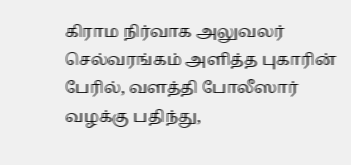கிராம நிர்வாக அலுவலர் செல்வரங்கம் அளித்த புகாரின் பேரில், வளத்தி போலீஸார் வழக்கு பதிந்து,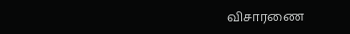விசாரணை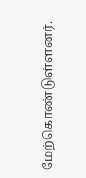மேற்கொண்டுள்ளனர்.